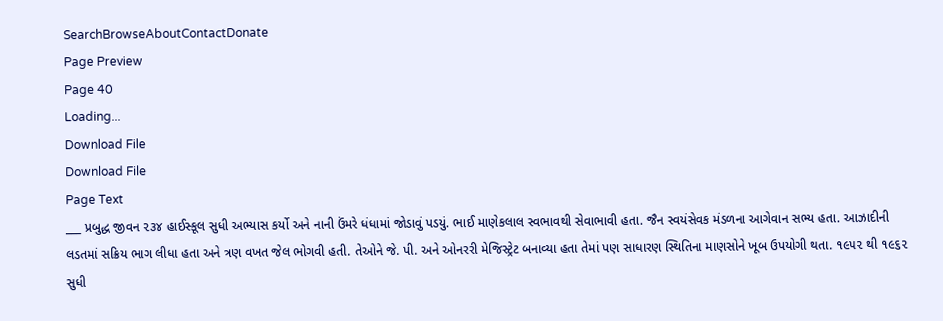SearchBrowseAboutContactDonate
Page Preview
Page 40
Loading...
Download File
Download File
Page Text
___ પ્રબુદ્ધ જીવન ૨૩૪ હાઈસ્કૂલ સુધી અભ્યાસ કર્યો અને નાની ઉંમરે ધંધામાં જોડાવું પડયું. ભાઈ માણેકલાલ સ્વભાવથી સેવાભાવી હતા. જૈન સ્વયંસેવક મંડળના આગેવાન સભ્ય હતા. આઝાદીની લડતમાં સક્રિય ભાગ લીધા હતા અને ત્રણ વખત જેલ ભોગવી હતી. તેઓને જે. પી. અને ઓનરરી મેજિસ્ટ્રેટ બનાવ્યા હતા તેમાં પણ સાધારણ સ્થિતિના માણસોને ખૂબ ઉપયોગી થતા. ૧૯૫૨ થી ૧૯૬૨ સુધી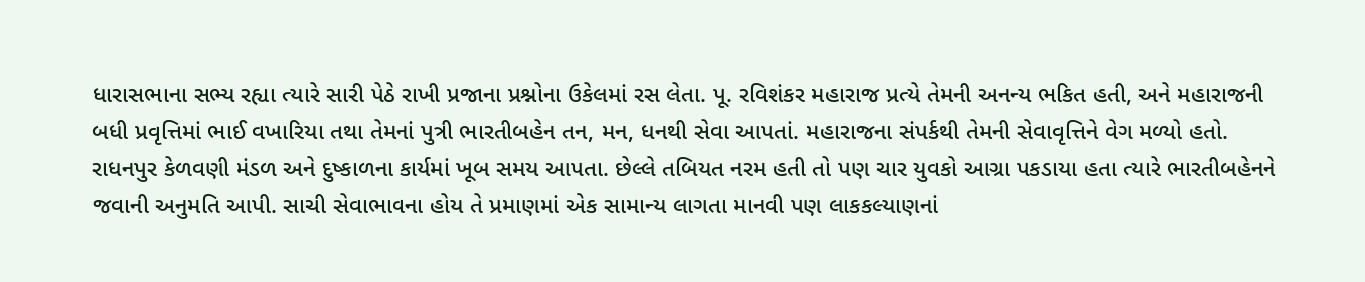ધારાસભાના સભ્ય રહ્યા ત્યારે સારી પેઠે રાખી પ્રજાના પ્રશ્નોના ઉકેલમાં રસ લેતા. પૂ. રવિશંકર મહારાજ પ્રત્યે તેમની અનન્ય ભકિત હતી, અને મહારાજની બધી પ્રવૃત્તિમાં ભાઈ વખારિયા તથા તેમનાં પુત્રી ભારતીબહેન તન, મન, ધનથી સેવા આપતાં. મહારાજના સંપર્કથી તેમની સેવાવૃત્તિને વેગ મળ્યો હતો. રાધનપુર કેળવણી મંડળ અને દુષ્કાળના કાર્યમાં ખૂબ સમય આપતા. છેલ્લે તબિયત નરમ હતી તો પણ ચાર યુવકો આગ્રા પકડાયા હતા ત્યારે ભારતીબહેનને જવાની અનુમતિ આપી. સાચી સેવાભાવના હોય તે પ્રમાણમાં એક સામાન્ય લાગતા માનવી પણ લાકકલ્યાણનાં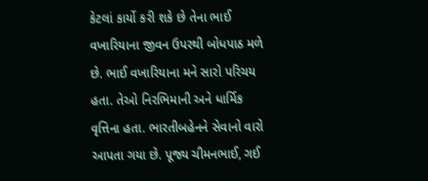કેટલાં કાર્યો કરી શકે છે તેના ભાઈ વખારિયાના જીવન ઉપરથી બોધપાઠ મળે છે. ભાઈ વખારિયાના મને સારો પરિચય હતા. તેઓ નિરભિમાની અને ધાર્મિક વૃત્તિના હતા. ભારતીબહેનને સેવાનો વારો આપતા ગયા છે. પૂજ્ય ચીમનભાઈ, ગઈ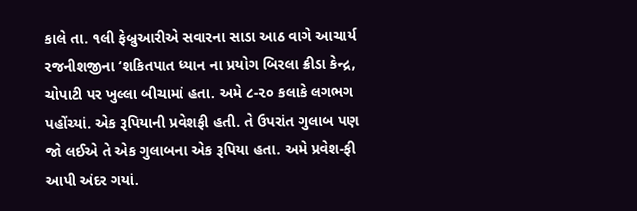કાલે તા. ૧લી ફેબ્રુઆરીએ સવારના સાડા આઠ વાગે આચાર્ય રજનીશજીના ‘શકિતપાત ધ્યાન ના પ્રયોગ બિરલા ક્રીડા કેન્દ્ર, ચોપાટી પર ખુલ્લા બીચામાં હતા. અમે ૮-૨૦ કલાકે લગભગ પહોંચ્યાં. એક રૂપિયાની પ્રવેશફી હતી. તે ઉપરાંત ગુલાબ પણ જો લઈએ તે એક ગુલાબના એક રૂપિયા હતા. અમે પ્રવેશ-ફી આપી અંદર ગયાં.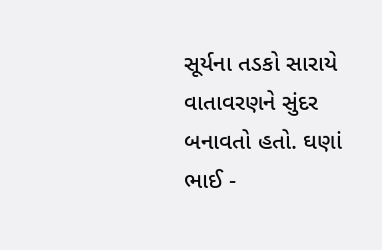સૂર્યના તડકો સારાયે વાતાવરણને સુંદર બનાવતો હતો. ઘણાં ભાઈ -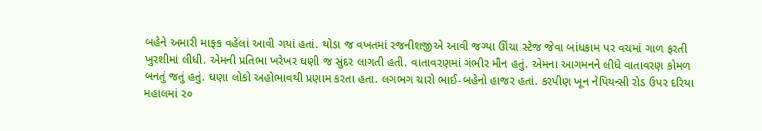બહેને અમારી માફક વહેલાં આવી ગયાં હતાં. થોડા જ વખતમાં રજનીશજીએ આવી જગ્યા ઊંચા સ્ટેજ જેવા બાંધકામ પર વચમાં ગાળ ફરતી ખુરશીમાં લીધી. એમની પ્રતિભા ખરેખર ઘણી જ સુંદર લાગતી હતી. વાતાવરણમાં ગંભીર મૌન હતું. એમના આગમનને લીધે વાતાવરણ કોમળ બનતું જતું હતું. ઘણા લોકો અહોભાવથી પ્રણામ કરતા હતા. લગભગ ચારો ભાઈ-બહેનો હાજર હતાં. કરપીણ ખૂન નેપિયન્સી રોડ ઉપર દરિયા મહાલમાં ૨૦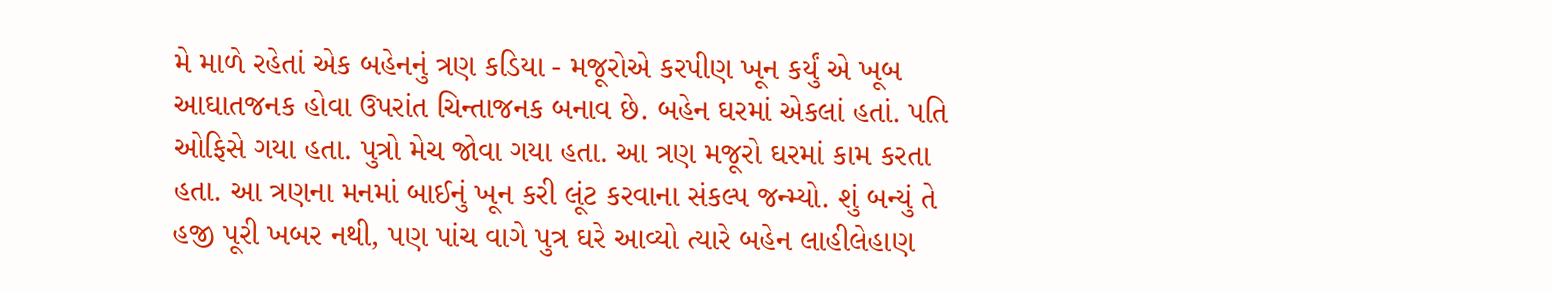મે માળે રહેતાં એક બહેનનું ત્રણ કડિયા - મજૂરોએ કરપીણ ખૂન કર્યું એ ખૂબ આઘાતજનક હોવા ઉપરાંત ચિન્તાજનક બનાવ છે. બહેન ઘરમાં એકલાં હતાં. પતિ ઓફિસે ગયા હતા. પુત્રો મેચ જોવા ગયા હતા. આ ત્રણ મજૂરો ઘરમાં કામ કરતા હતા. આ ત્રણના મનમાં બાઈનું ખૂન કરી લૂંટ કરવાના સંકલ્પ જન્મ્યો. શું બન્યું તે હજી પૂરી ખબર નથી, પણ પાંચ વાગે પુત્ર ઘરે આવ્યો ત્યારે બહેન લાહીલેહાણ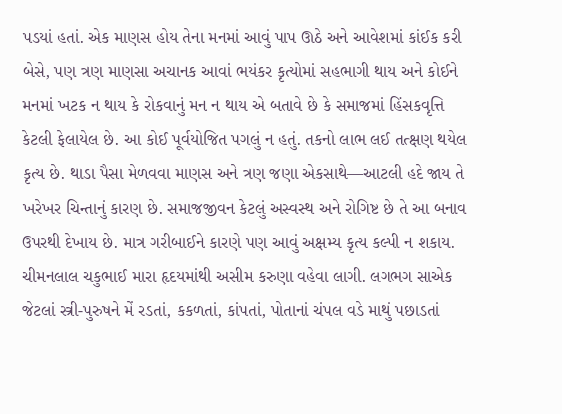પડયાં હતાં. એક માણસ હોય તેના મનમાં આવું પાપ ઊઠે અને આવેશમાં કાંઈક કરી બેસે, પણ ત્રણ માણસા અચાનક આવાં ભયંકર કૃત્યોમાં સહભાગી થાય અને કોઈને મનમાં ખટક ન થાય કે રોકવાનું મન ન થાય એ બતાવે છે કે સમાજમાં હિંસકવૃત્તિ કેટલી ફેલાયેલ છે. આ કોઈ પૂર્વયોજિત પગલું ન હતું. તકનો લાભ લઈ તત્ક્ષણ થયેલ કૃત્ય છે. થાડા પૈસા મેળવવા માણસ અને ત્રણ જણા એકસાથે—આટલી હદે જાય તે ખરેખર ચિન્તાનું કારણ છે. સમાજજીવન કેટલું અસ્વસ્થ અને રોગિષ્ટ છે તે આ બનાવ ઉપરથી દેખાય છે. માત્ર ગરીબાઈને કારણે પણ આવું અક્ષમ્ય કૃત્ય કલ્પી ન શકાય. ચીમનલાલ ચકુભાઈ મારા હૃદયમાંથી અસીમ કરુણા વહેવા લાગી. લગભગ સાએક જેટલાં સ્ત્રી-પુરુષને મેં રડતાં, કકળતાં, કાંપતાં, પોતાનાં ચંપલ વડે માથું પછાડતાં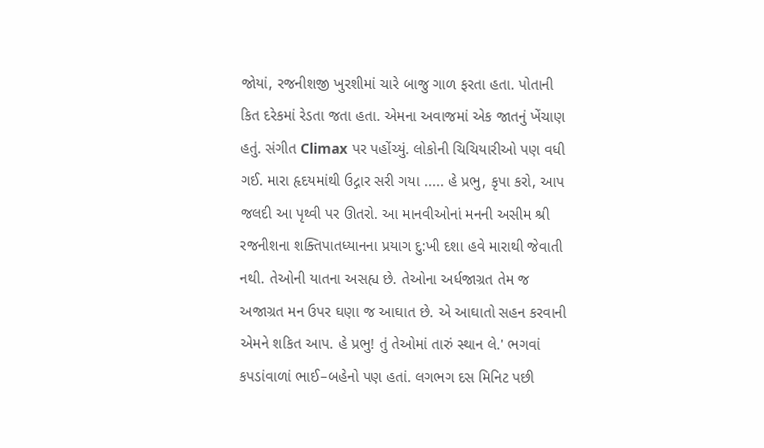જોયાં, રજનીશજી ખુરશીમાં ચારે બાજુ ગાળ ફરતા હતા. પોતાની કિત દરેકમાં રેડતા જતા હતા. એમના અવાજમાં એક જાતનું ખેંચાણ હતું. સંગીત Climax પર પહોંચ્યું. લોકોની ચિચિયારીઓ પણ વધી ગઈ. મારા હૃદયમાંથી ઉદ્ગાર સરી ગયા ..... હે પ્રભુ, કૃપા કરો, આપ જલદી આ પૃથ્વી પર ઊતરો. આ માનવીઓનાં મનની અસીમ શ્રી રજનીશના શક્તિપાતધ્યાનના પ્રયાગ દુ:ખી દશા હવે મારાથી જેવાતી નથી. તેઓની યાતના અસહ્ય છે. તેઓના અર્ધજાગ્રત તેમ જ અજાગ્રત મન ઉપર ઘણા જ આઘાત છે. એ આઘાતો સહન કરવાની એમને શકિત આપ. હે પ્રભુ! તું તેઓમાં તારું સ્થાન લે.' ભગવાં કપડાંવાળાં ભાઈ–બહેનો પણ હતાં. લગભગ દસ મિનિટ પછી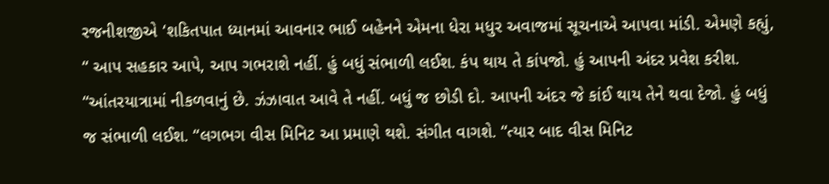રજનીશજીએ ‘શકિતપાત ધ્યાનમાં આવનાર ભાઈ બહેનને એમના ધેરા મધુર અવાજમાં સૂચનાએ આપવા માંડી. એમણે કહ્યું, “ આપ સહકાર આપે, આપ ગભરાશે નહીં. હું બધું સંભાળી લઈશ. કંપ થાય તે કાંપજો. હું આપની અંદર પ્રવેશ કરીશ. “આંતરયાત્રામાં નીકળવાનું છે. ઝંઝાવાત આવે તે નહીં. બધું જ છોડી દો. આપની અંદર જે કાંઈ થાય તેને થવા દેજો. હું બધું જ સંભાળી લઈશ. “લગભગ વીસ મિનિટ આ પ્રમાણે થશે. સંગીત વાગશે. “ત્યાર બાદ વીસ મિનિટ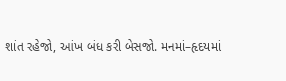શાંત રહેજો, આંખ બંધ કરી બેસજો. મનમાં–હૃદયમાં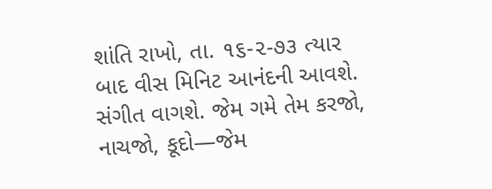શાંતિ રાખો, તા. ૧૬-૨-૭૩ ત્યાર બાદ વીસ મિનિટ આનંદની આવશે. સંગીત વાગશે. જેમ ગમે તેમ કરજો, નાચજો, કૂદો—જેમ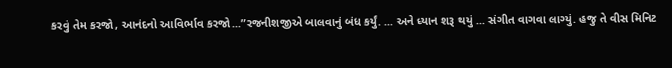કરવું તેમ કરજો, આનંદનો આવિર્ભાવ કરજો...”રજનીશજીએ બાલવાનું બંધ કર્યું. ... અને ધ્યાન શરૂ થયું ... સંગીત વાગવા લાગ્યું. હજુ તે વીસ મિનિટ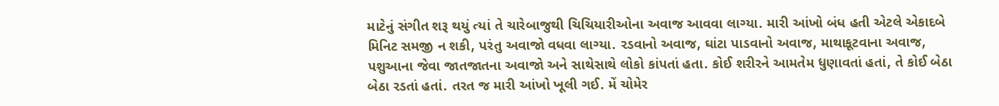માટેનું સંગીત શરૂ થયું ત્યાં તે ચારેબાજુથી ચિચિયારીઓના અવાજ આવવા લાગ્યા. મારી આંખો બંધ હતી એટલે એકાદબે મિનિટ સમજી ન શકી, પરંતુ અવાજો વધવા લાગ્યા. રડવાનો અવાજ, ઘાંટા પાડવાનો અવાજ, માથાકૂટવાના અવાજ, પશુઆના જેવા જાતજાતના અવાજો અને સાથેસાથે લોકો કાંપતાં હતા. કોઈ શરીરને આમતેમ ધુણાવતાં હતાં, તે કોઈ બેઠા બેઠા રડતાં હતાં. તરત જ મારી આંખો ખૂલી ગઈ. મેં ચોમેર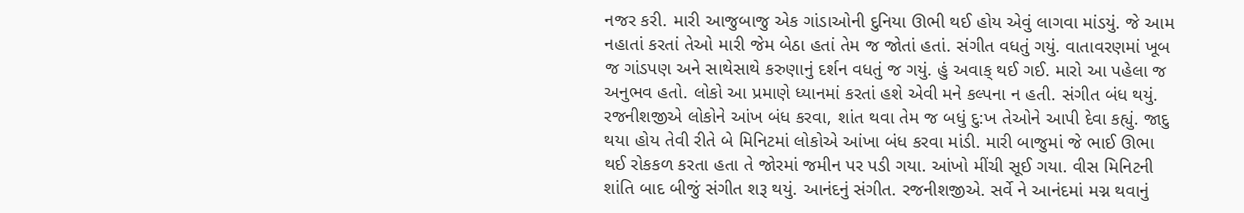નજર કરી. મારી આજુબાજુ એક ગાંડાઓની દુનિયા ઊભી થઈ હોય એવું લાગવા માંડયું. જે આમ નહાતાં કરતાં તેઓ મારી જેમ બેઠા હતાં તેમ જ જોતાં હતાં. સંગીત વધતું ગયું. વાતાવરણમાં ખૂબ જ ગાંડપણ અને સાથેસાથે કરુણાનું દર્શન વધતું જ ગયું. હું અવાક્ થઈ ગઈ. મારો આ પહેલા જ અનુભવ હતો. લોકો આ પ્રમાણે ધ્યાનમાં કરતાં હશે એવી મને કલ્પના ન હતી. સંગીત બંધ થયું. રજનીશજીએ લોકોને આંખ બંધ કરવા, શાંત થવા તેમ જ બધું દુ:ખ તેઓને આપી દેવા કહ્યું. જાદુ થયા હોય તેવી રીતે બે મિનિટમાં લોકોએ આંખા બંધ કરવા માંડી. મારી બાજુમાં જે ભાઈ ઊભા થઈ રોકકળ કરતા હતા તે જોરમાં જમીન પર પડી ગયા. આંખો મીંચી સૂઈ ગયા. વીસ મિનિટની શાંતિ બાદ બીજું સંગીત શરૂ થયું. આનંદનું સંગીત. રજનીશજીએ. સર્વે ને આનંદમાં મગ્ન થવાનું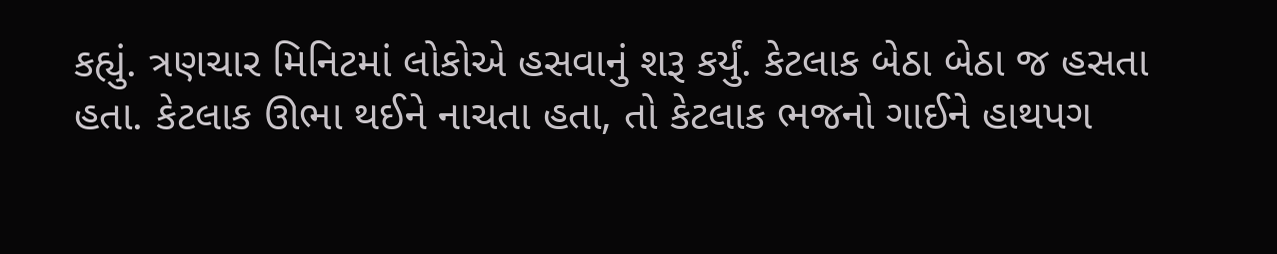કહ્યું. ત્રણચાર મિનિટમાં લોકોએ હસવાનું શરૂ કર્યું. કેટલાક બેઠા બેઠા જ હસતા હતા. કેટલાક ઊભા થઈને નાચતા હતા, તો કેટલાક ભજનો ગાઈને હાથપગ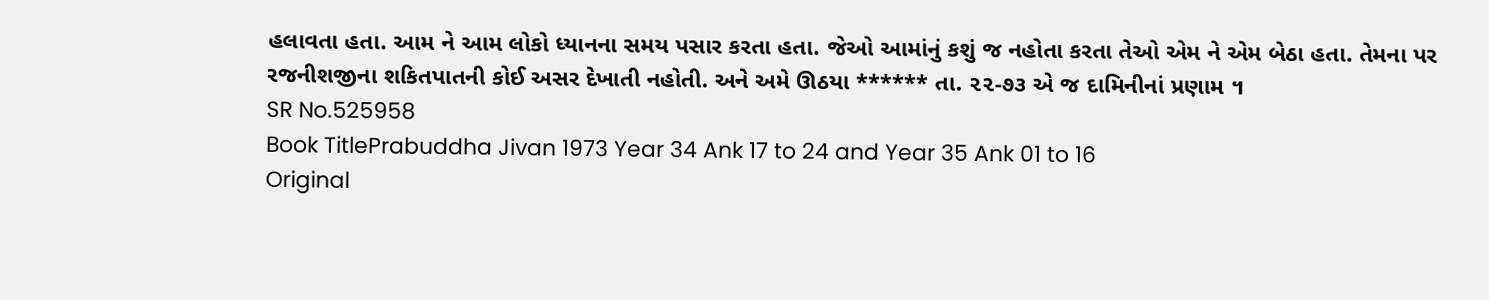હલાવતા હતા. આમ ને આમ લોકો ધ્યાનના સમય પસાર કરતા હતા. જેઓ આમાંનું કશું જ નહોતા કરતા તેઓ એમ ને એમ બેઠા હતા. તેમના પર રજનીશજીના શકિતપાતની કોઈ અસર દેખાતી નહોતી. અને અમે ઊઠયા ****** તા. ૨૨-૭૩ એ જ દામિનીનાં પ્રણામ ។
SR No.525958
Book TitlePrabuddha Jivan 1973 Year 34 Ank 17 to 24 and Year 35 Ank 01 to 16
Original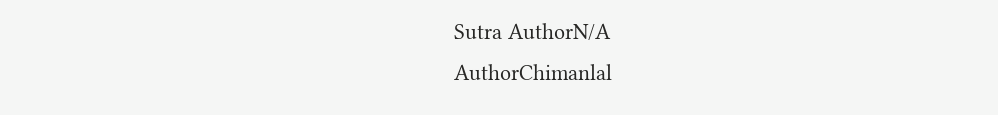Sutra AuthorN/A
AuthorChimanlal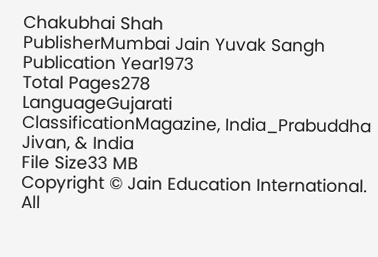Chakubhai Shah
PublisherMumbai Jain Yuvak Sangh
Publication Year1973
Total Pages278
LanguageGujarati
ClassificationMagazine, India_Prabuddha Jivan, & India
File Size33 MB
Copyright © Jain Education International. All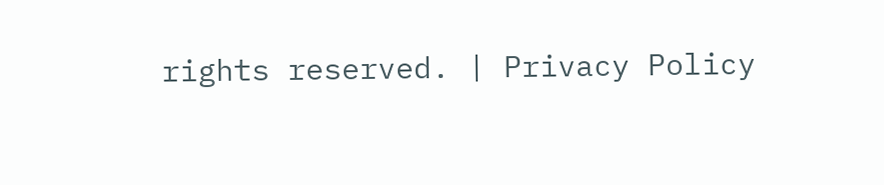rights reserved. | Privacy Policy